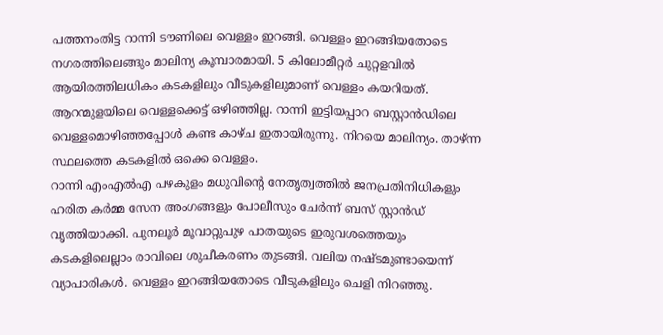പത്തനംതിട്ട റാന്നി ടൗണിലെ വെള്ളം ഇറങ്ങി. വെള്ളം ഇറങ്ങിയതോടെ നഗരത്തിലെങ്ങും മാലിന്യ കൂമ്പാരമായി. 5 കിലോമീറ്റർ ചുറ്റളവിൽ ആയിരത്തിലധികം കടകളിലും വീടുകളിലുമാണ് വെള്ളം കയറിയത്. ആറന്മുളയിലെ വെള്ളക്കെട്ട് ഒഴിഞ്ഞില്ല. റാന്നി ഇട്ടിയപ്പാറ ബസ്റ്റാൻഡിലെ വെള്ളമൊഴിഞ്ഞപ്പോൾ കണ്ട കാഴ്ച ഇതായിരുന്നു. നിറയെ മാലിന്യം. താഴ്ന്ന സ്ഥലത്തെ കടകളിൽ ഒക്കെ വെള്ളം.
റാന്നി എംഎൽഎ പഴകുളം മധുവിന്റെ നേതൃത്വത്തിൽ ജനപ്രതിനിധികളും ഹരിത കർമ്മ സേന അംഗങ്ങളും പോലീസും ചേർന്ന് ബസ് സ്റ്റാൻഡ് വൃത്തിയാക്കി. പുനലൂർ മൂവാറ്റുപുഴ പാതയുടെ ഇരുവശത്തെയും കടകളിലെല്ലാം രാവിലെ ശുചീകരണം തുടങ്ങി. വലിയ നഷ്ടമുണ്ടായെന്ന് വ്യാപാരികൾ. വെള്ളം ഇറങ്ങിയതോടെ വീടുകളിലും ചെളി നിറഞ്ഞു.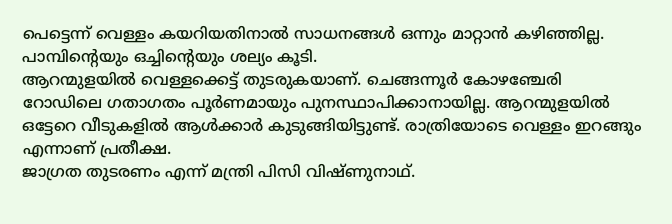പെട്ടെന്ന് വെള്ളം കയറിയതിനാൽ സാധനങ്ങൾ ഒന്നും മാറ്റാൻ കഴിഞ്ഞില്ല. പാമ്പിൻ്റെയും ഒച്ചിന്റെയും ശല്യം കൂടി.
ആറന്മുളയിൽ വെള്ളക്കെട്ട് തുടരുകയാണ്. ചെങ്ങന്നൂർ കോഴഞ്ചേരി റോഡിലെ ഗതാഗതം പൂർണമായും പുനസ്ഥാപിക്കാനായില്ല. ആറന്മുളയിൽ ഒട്ടേറെ വീടുകളിൽ ആൾക്കാർ കുടുങ്ങിയിട്ടുണ്ട്. രാത്രിയോടെ വെള്ളം ഇറങ്ങും എന്നാണ് പ്രതീക്ഷ.
ജാഗ്രത തുടരണം എന്ന് മന്ത്രി പിസി വിഷ്ണുനാഥ്.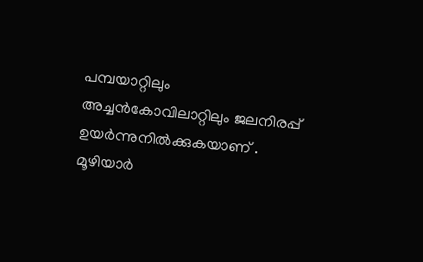പമ്പയാറ്റിലും അച്ചൻകോവിലാറ്റിലും ജലനിരപ്പ് ഉയർന്നുനിൽക്കുകയാണ് . മൂഴിയാർ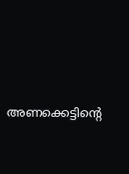അണക്കെട്ടിന്റെ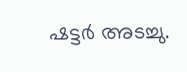ഷട്ടർ അടച്ചു.